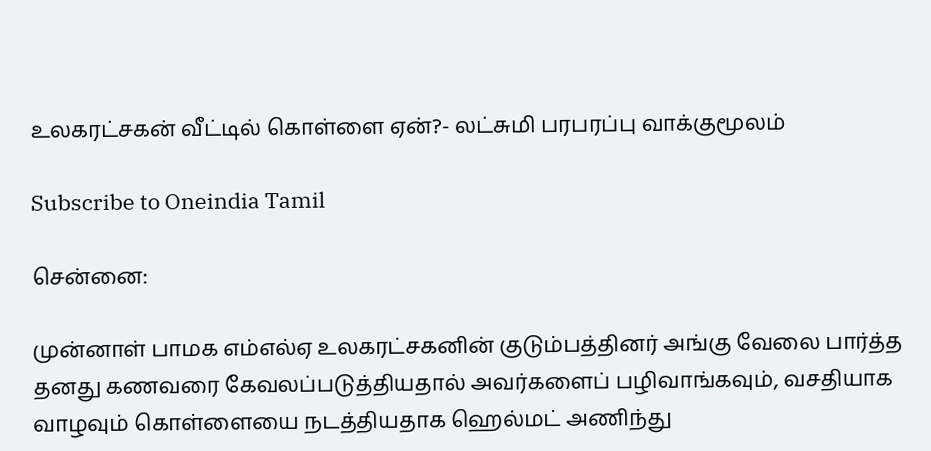உலகரட்சகன் வீட்டில் கொள்ளை ஏன்?- லட்சுமி பரபரப்பு வாக்குமூலம்

Subscribe to Oneindia Tamil

சென்னை:

முன்னாள் பாமக எம்எல்ஏ உலகரட்சகனின் குடும்பத்தினர் அங்கு வேலை பார்த்த தனது கணவரை கேவலப்படுத்தியதால் அவர்களைப் பழிவாங்கவும், வசதியாக வாழவும் கொள்ளையை நடத்தியதாக ஹெல்மட் அணிந்து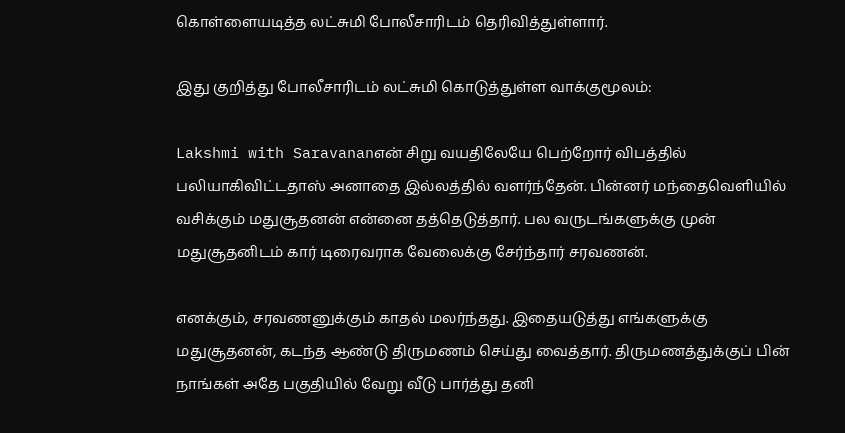கொள்ளையடித்த லட்சுமி போலீசாரிடம் தெரிவித்துள்ளார்.

இது குறித்து போலீசாரிடம் லட்சுமி கொடுத்துள்ள வாக்குமூலம்:

Lakshmi with Saravananஎன் சிறு வயதிலேயே பெற்றோர் விபத்தில் பலியாகிவிட்டதாஸ் அனாதை இல்லத்தில் வளர்ந்தேன். பின்னர் மந்தைவெளியில் வசிக்கும் மதுசூதனன் என்னை தத்தெடுத்தார். பல வருடங்களுக்கு முன் மதுசூதனிடம் கார் டிரைவராக வேலைக்கு சேர்ந்தார் சரவணன்.

எனக்கும், சரவணனுக்கும் காதல் மலர்ந்தது. இதையடுத்து எங்களுக்கு மதுசூதனன், கடந்த ஆண்டு திருமணம் செய்து வைத்தார். திருமணத்துக்குப் பின் நாங்கள் அதே பகுதியில் வேறு வீடு பார்த்து தனி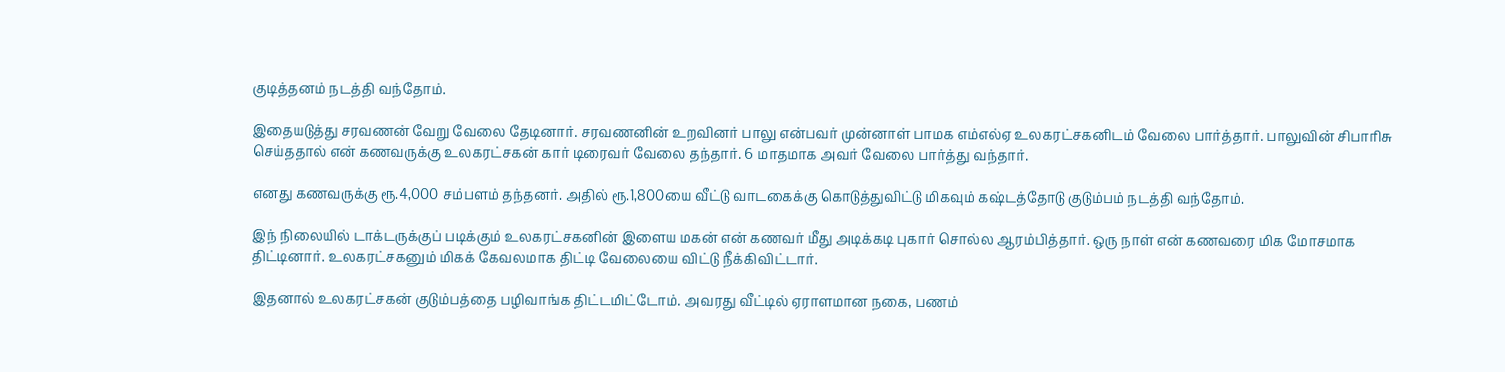குடித்தனம் நடத்தி வந்தோம்.

இதையடுத்து சரவணன் வேறு வேலை தேடினார். சரவணனின் உறவினர் பாலு என்பவர் முன்னாள் பாமக எம்எல்ஏ உலகரட்சகனிடம் வேலை பார்த்தார். பாலுவின் சிபாரிசு செய்ததால் என் கணவருக்கு உலகரட்சகன் கார் டிரைவர் வேலை தந்தார். 6 மாதமாக அவர் வேலை பார்த்து வந்தார்.

எனது கணவருக்கு ரூ.4,000 சம்பளம் தந்தனர். அதில் ரூ.1,800யை வீட்டு வாடகைக்கு கொடுத்துவிட்டு மிகவும் கஷ்டத்தோடு குடும்பம் நடத்தி வந்தோம்.

இந் நிலையில் டாக்டருக்குப் படிக்கும் உலகரட்சகனின் இளைய மகன் என் கணவர் மீது அடிக்கடி புகார் சொல்ல ஆரம்பித்தார். ஒரு நாள் என் கணவரை மிக மோசமாக திட்டினார். உலகரட்சகனும் மிகக் கேவலமாக திட்டி வேலையை விட்டு நீக்கிவிட்டார்.

இதனால் உலகரட்சகன் குடும்பத்தை பழிவாங்க திட்டமிட்டோம். அவரது வீட்டில் ஏராளமான நகை, பணம்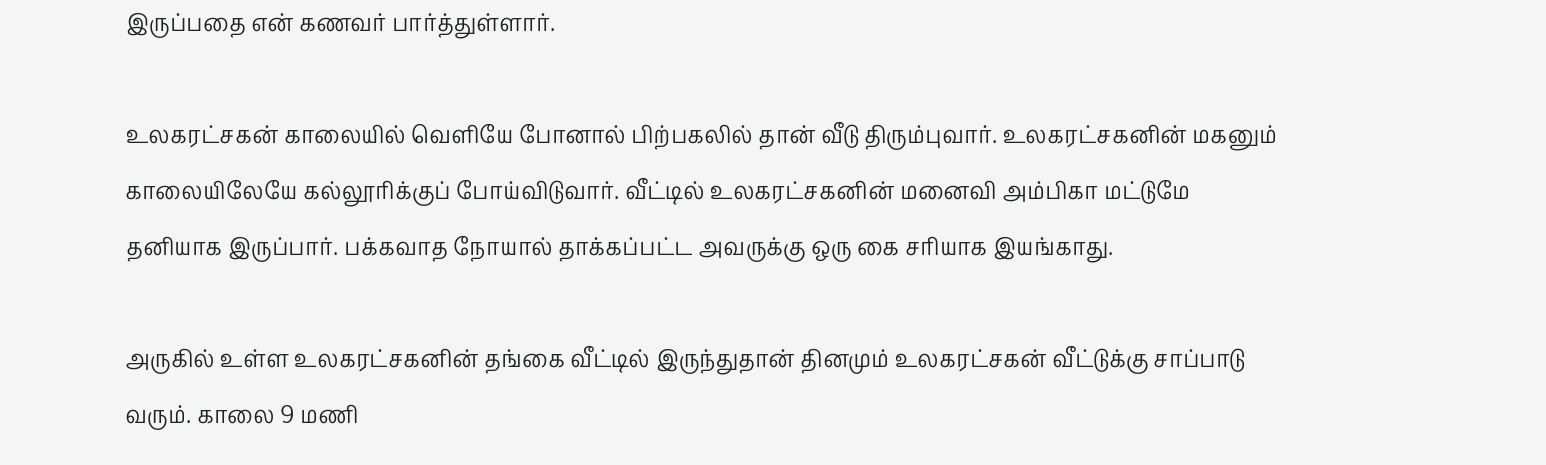இருப்பதை என் கணவர் பார்த்துள்ளார்.

உலகரட்சகன் காலையில் வெளியே போனால் பிற்பகலில் தான் வீடு திரும்புவார். உலகரட்சகனின் மகனும் காலையிலேயே கல்லூரிக்குப் போய்விடுவார். வீட்டில் உலகரட்சகனின் மனைவி அம்பிகா மட்டுமே தனியாக இருப்பார். பக்கவாத நோயால் தாக்கப்பட்ட அவருக்கு ஒரு கை சரியாக இயங்காது.

அருகில் உள்ள உலகரட்சகனின் தங்கை வீட்டில் இருந்துதான் தினமும் உலகரட்சகன் வீட்டுக்கு சாப்பாடு வரும். காலை 9 மணி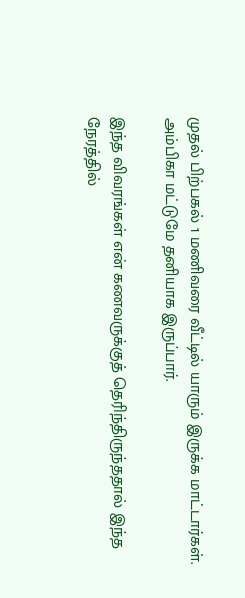முதல் பிற்பகல் 1 மணிவரை வீட்டில் யாரும் இருக்க மாட்டார்கள். அம்பிகா மட்டுமே தனியாக இருப்பார்.

இந்த விவரங்கள் என் கணவருக்குத் தெரிந்திருந்ததால் இந்த நேரத்தில்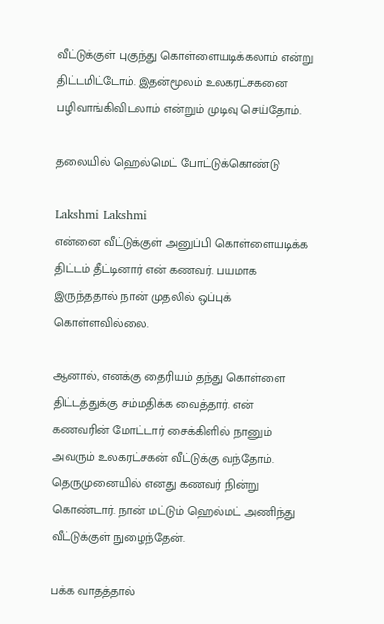வீட்டுக்குள் புகுந்து கொள்ளையடிக்கலாம் என்று திட்டமிட்டோம். இதன்மூலம் உலகரட்சகனை பழிவாங்கிவிடலாம் என்றும் முடிவு செய்தோம்.

தலையில் ஹெல்மெட் போட்டுக்கொண்டு

Lakshmi Lakshmi
என்னை வீட்டுக்குள் அனுப்பி கொள்ளையடிக்க திட்டம் தீட்டினார் என் கணவர். பயமாக இருந்ததால் நான் முதலில் ஒப்புக் கொள்ளவில்லை.

ஆனால், எனக்கு தைரியம் தந்து கொள்ளை திட்டத்துக்கு சம்மதிக்க வைத்தார். என் கணவரின் மோட்டார் சைக்கிளில் நானும் அவரும் உலகரட்சகன் வீட்டுக்கு வந்தோம். தெருமுனையில் எனது கணவர் நின்று கொண்டார். நான் மட்டும் ஹெல்மட் அணிந்து வீட்டுக்குள் நுழைந்தேன்.

பக்க வாதத்தால்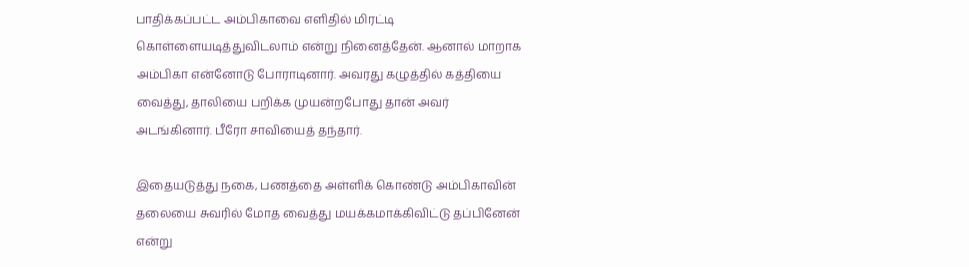பாதிக்கப்பட்ட அம்பிகாவை எளிதில் மிரட்டி கொள்ளையடித்துவிடலாம் என்று நினைத்தேன். ஆனால் மாறாக அம்பிகா என்னோடு போராடினார். அவரது கழுத்தில் கத்தியை வைத்து, தாலியை பறிக்க முயன்றபோது தான் அவர் அடங்கினார். பீரோ சாவியைத் தந்தார்.

இதையடுத்து நகை, பணத்தை அள்ளிக் கொண்டு அம்பிகாவின் தலையை சுவரில் மோத வைத்து மயக்கமாக்கிவிட்டு தப்பினேன் என்று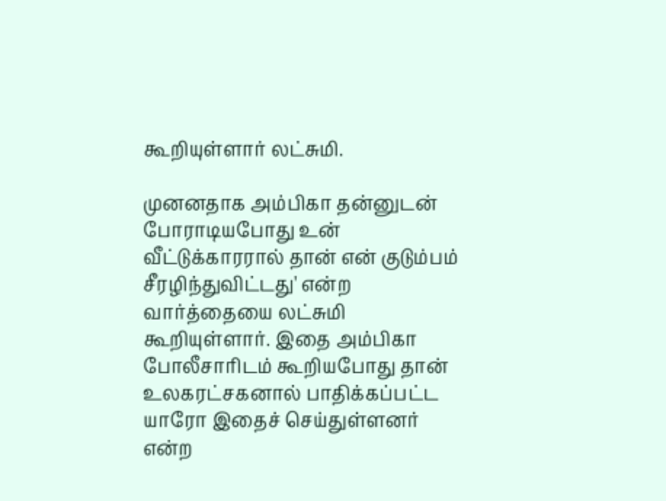கூறியுள்ளார் லட்சுமி.

முனனதாக அம்பிகா தன்னுடன் போராடியபோது உன் வீட்டுக்காரரால் தான் என் குடும்பம் சீரழிந்துவிட்டது' என்ற வார்த்தையை லட்சுமி கூறியுள்ளார். இதை அம்பிகா போலீசாரிடம் கூறியபோது தான் உலகரட்சகனால் பாதிக்கப்பட்ட யாரோ இதைச் செய்துள்ளனர் என்ற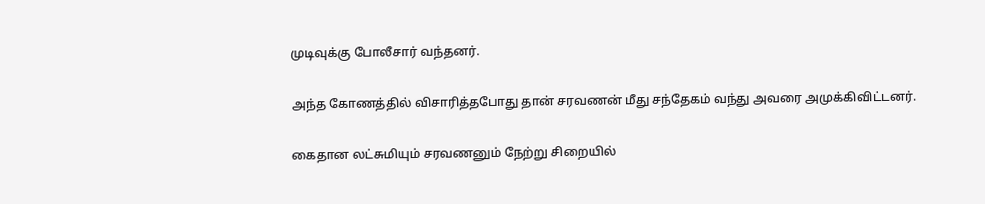முடிவுக்கு போலீசார் வந்தனர்.

அந்த கோணத்தில் விசாரித்தபோது தான் சரவணன் மீது சந்தேகம் வந்து அவரை அமுக்கிவிட்டனர்.

கைதான லட்சுமியும் சரவணனும் நேற்று சிறையில்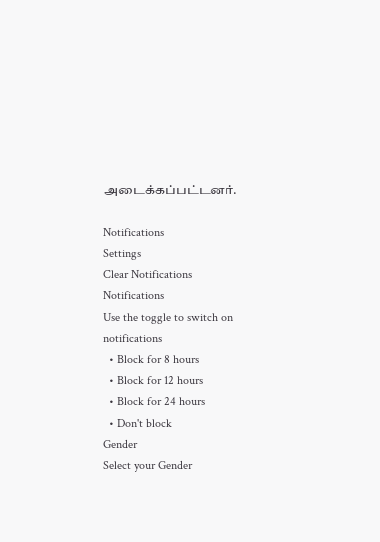அடைக்கப்பட்டனர்.

Notifications
Settings
Clear Notifications
Notifications
Use the toggle to switch on notifications
  • Block for 8 hours
  • Block for 12 hours
  • Block for 24 hours
  • Don't block
Gender
Select your Gender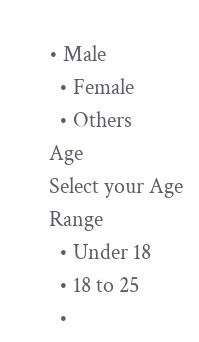• Male
  • Female
  • Others
Age
Select your Age Range
  • Under 18
  • 18 to 25
  •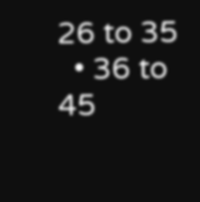26 to 35
  • 36 to 45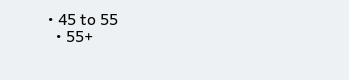• 45 to 55
  • 55+